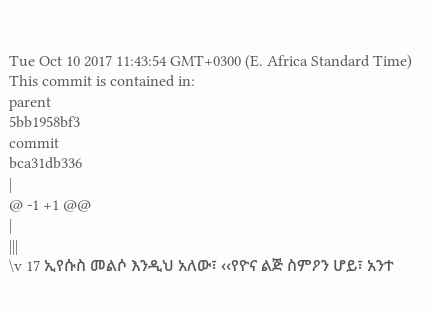Tue Oct 10 2017 11:43:54 GMT+0300 (E. Africa Standard Time)
This commit is contained in:
parent
5bb1958bf3
commit
bca31db336
|
@ -1 +1 @@
|
|||
\v 17 ኢየሱስ መልሶ እንዲህ አለው፣ ‹‹የዮና ልጅ ስምዖን ሆይ፣ አንተ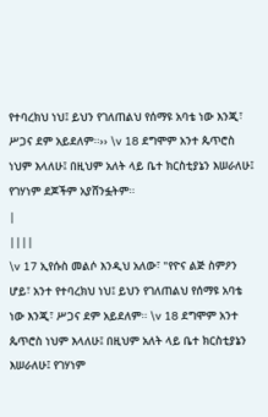የተባረክህ ነህ፤ ይህን የገለጠልህ የሰማዩ አባቴ ነው እንጂ፣ ሥጋና ደም አይደለም፡፡›› \v 18 ደግሞም አንተ ጴጥሮስ ነህም እላለሁ፤ በዚህም አለት ላይ ቤተ ክርስቲያኔን እሠራለሁ፤ የገሃነም ደጆችም አያሸንፏትም፡፡
|
||||
\v 17 ኢየሱስ መልሶ እንዲህ አለው፣ "የዮና ልጅ ስምዖን ሆይ፣ አንተ የተባረክህ ነህ፤ ይህን የገለጠልህ የሰማዩ አባቴ ነው እንጂ፣ ሥጋና ደም አይደለም፡፡ \v 18 ደግሞም አንተ ጴጥሮስ ነህም እላለሁ፤ በዚህም አለት ላይ ቤተ ክርስቲያኔን እሠራለሁ፤ የገሃነም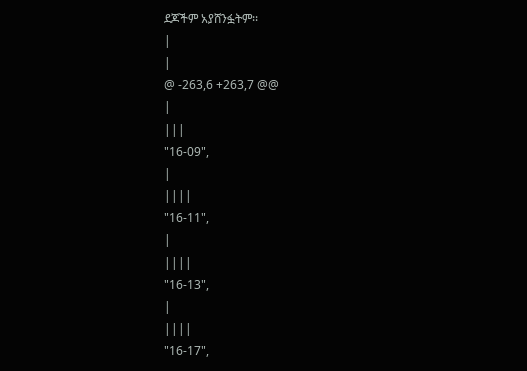ደጆችም አያሸንፏትም፡፡
|
|
@ -263,6 +263,7 @@
|
|||
"16-09",
|
||||
"16-11",
|
||||
"16-13",
|
||||
"16-17",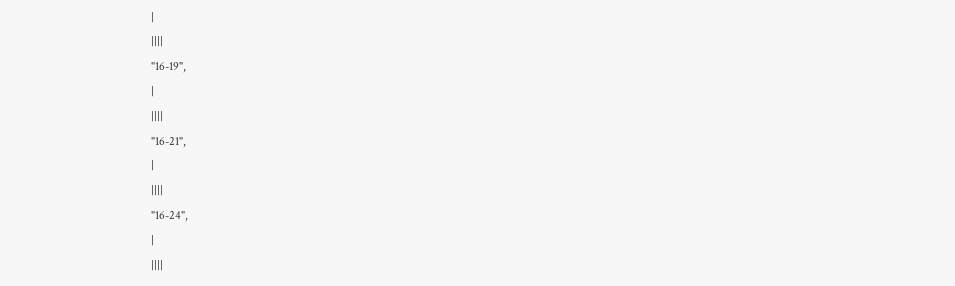|
||||
"16-19",
|
||||
"16-21",
|
||||
"16-24",
|
||||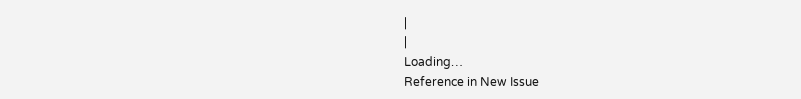|
|
Loading…
Reference in New Issue